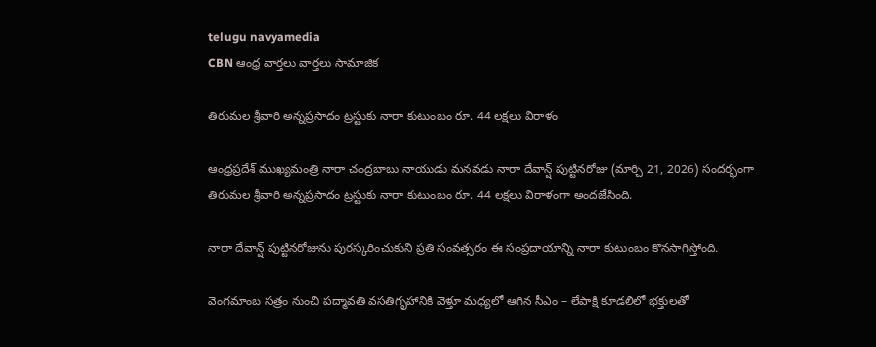telugu navyamedia
CBN ఆంధ్ర వార్తలు వార్తలు సామాజిక

తిరుమల శ్రీవారి అన్నప్రసాదం ట్రస్టుకు నారా కుటుంబం రూ. 44 లక్షలు విరాళం

ఆంధ్రప్రదేశ్ ముఖ్యమంత్రి నారా చంద్రబాబు నాయుడు మనవడు నారా దేవాన్ష్ పుట్టినరోజు (మార్చి 21, 2026) సందర్భంగా తిరుమల శ్రీవారి అన్నప్రసాదం ట్రస్టుకు నారా కుటుంబం రూ. 44 లక్షలు విరాళంగా అందజేసింది.

నారా దేవాన్ష్ పుట్టినరోజును పురస్కరించుకుని ప్రతి సంవత్సరం ఈ సంప్రదాయాన్ని నారా కుటుంబం కొనసాగిస్తోంది.

వెంగమాంబ సత్రం నుంచి పద్మావతి వసతిగృహానికి వెళ్తూ మధ్యలో ఆగిన సీఎం – లేపాక్షి కూడలిలో భక్తులతో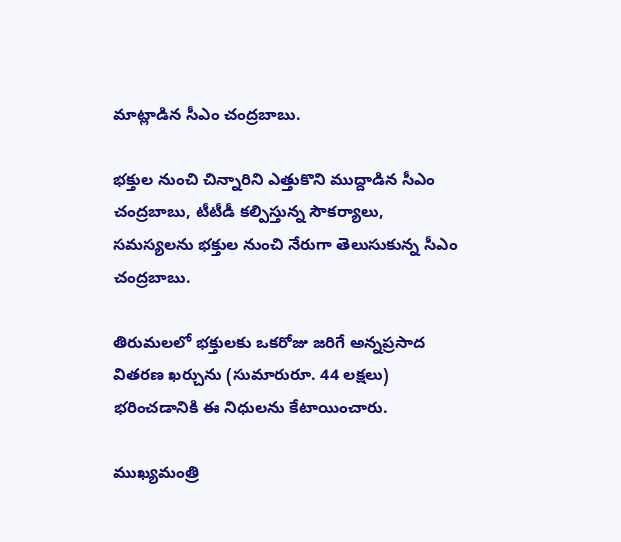మాట్లాడిన సీఎం చంద్రబాబు.

భక్తుల నుంచి చిన్నారిని ఎత్తుకొని ముద్దాడిన సీఎం చంద్రబాబు, టీటీడీ కల్పిస్తున్న సౌకర్యాలు, సమస్యలను భక్తుల నుంచి నేరుగా తెలుసుకున్న సీఎం చంద్రబాబు.

తిరుమలలో భక్తులకు ఒకరోజు జరిగే అన్నప్రసాద వితరణ ఖర్చును (సుమారురూ. 44 లక్షలు) భరించడానికి ఈ నిధులను కేటాయించారు.

ముఖ్యమంత్రి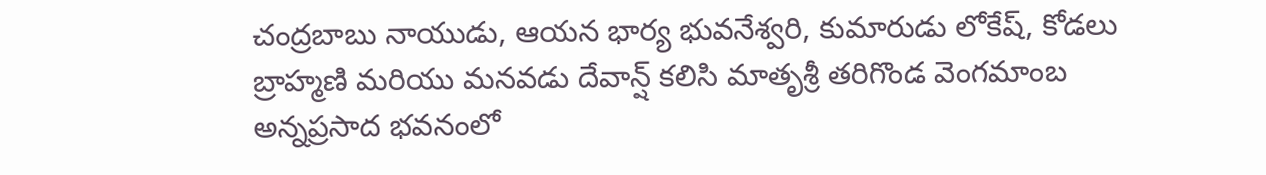చంద్రబాబు నాయుడు, ఆయన భార్య భువనేశ్వరి, కుమారుడు లోకేష్, కోడలు బ్రాహ్మణి మరియు మనవడు దేవాన్ష్ కలిసి మాతృశ్రీ తరిగొండ వెంగమాంబ అన్నప్రసాద భవనంలో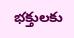భక్తులకు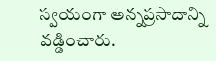స్వయంగా అన్నప్రసాదాన్ని వడ్డించారు.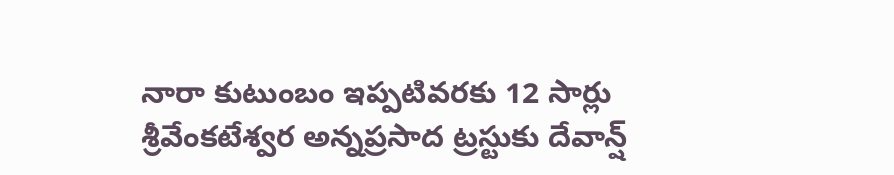నారా కుటుంబం ఇప్పటివరకు 12 సార్లు శ్రీవేంకటేశ్వర అన్నప్రసాద ట్రస్టుకు దేవాన్ష్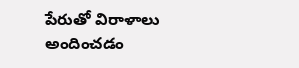పేరుతో విరాళాలు అందించడం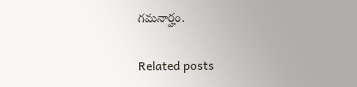గమనార్హం.

Related posts